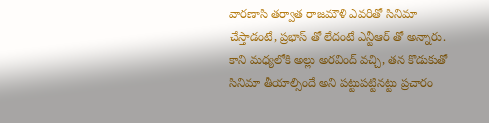వారణాసి తర్వాత రాజమౌళి ఎవరితో సినిమా చేస్తాడంటే, ప్రభాస్ తో లేదంటే ఎన్టీఆర్ తో అన్నారు. కాని మధ్యలోకి అల్లు అరవింద్ వచ్చి, తన కొడుకుతో సినిమా తీయాల్సిందే అని పట్టుపట్టినట్టు ప్రచారం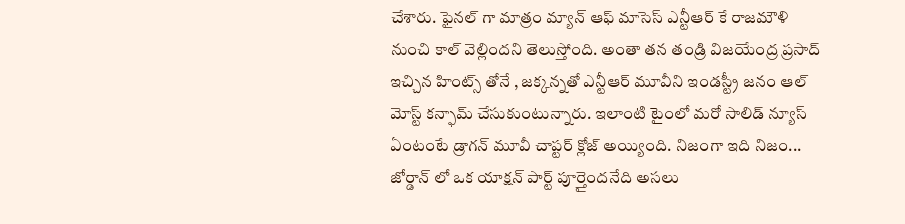చేశారు. ఫైనల్ గా మాత్రం మ్యాన్ ఆఫ్ మాసెస్ ఎన్టీఆర్ కే రాజమౌళి నుంచి కాల్ వెల్లిందని తెలుస్తోంది. అంతా తన తండ్రి విజయేంద్ర ప్రసాద్ ఇచ్చిన హింట్స్ తోనే , జక్కన్నతో ఎన్టీఆర్ మూవీని ఇండస్ట్రీ జనం ఆల్ మోస్ట్ కన్ఫామ్ చేసుకుంటున్నారు. ఇలాంటి టైంలో మరో సాలిడ్ న్యూస్ ఏంటంటే డ్రాగన్ మూవీ చాప్టర్ క్లోజ్ అయ్యింది. నిజంగా ఇది నిజం... జోర్డాన్ లో ఒక యాక్షన్ పార్ట్ పూర్తైందనేది అసలు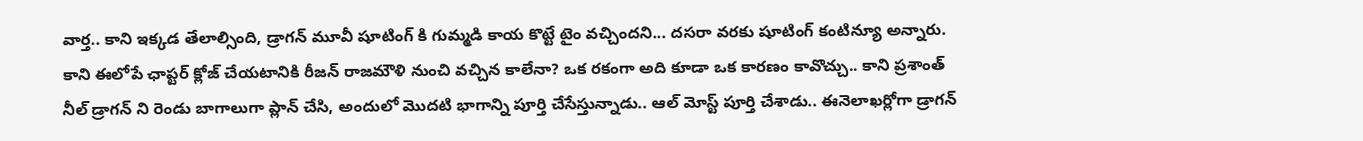వార్త.. కాని ఇక్కడ తేలాల్సింది, డ్రాగన్ మూవీ షూటింగ్ కి గుమ్మడి కాయ కొట్టే టైం వచ్చిందని... దసరా వరకు షూటింగ్ కంటిన్యూ అన్నారు. కాని ఈలోపే ఛాప్టర్ క్లోజ్ చేయటానికి రీజన్ రాజమౌళి నుంచి వచ్చిన కాలేనా? ఒక రకంగా అది కూడా ఒక కారణం కావొచ్చు.. కాని ప్రశాంత్ నీల్ డ్రాగన్ ని రెండు బాగాలుగా ప్లాన్ చేసి, అందులో మొదటి భాగాన్ని పూర్తి చేసేస్తున్నాడు.. ఆల్ మోస్ట్ పూర్తి చేశాడు.. ఈనెలాఖర్లోగా డ్రాగన్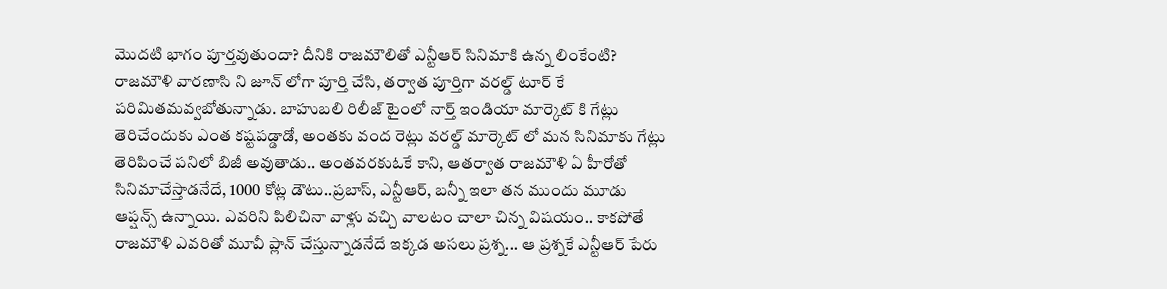మొదటి భాగం పూర్తవుతుందా? దీనికి రాజమౌలితో ఎన్టీఆర్ సినిమాకి ఉన్న లింకేంటి?
రాజమౌళి వారణాసి ని జూన్ లోగా పూర్తి చేసి, తర్వాత పూర్తిగా వరల్డ్ టూర్ కే పరిమితమవ్వబోతున్నాడు. బాహుబలి రిలీజ్ టైంలో నార్త్ ఇండియా మార్కెట్ కి గేట్లు తెరిచేందుకు ఎంత కష్టపడ్డాడో, అంతకు వంద రెట్లు వరల్డ్ మార్కెట్ లో మన సినిమాకు గేట్లు తెరిపించే పనిలో బిజీ అవుతాడు.. అంతవరకుఓకే కాని, ఆతర్వాత రాజమౌళి ఏ హీరోతో సినిమాచేస్తాడనేదే, 1000 కోట్ల డౌటు..ప్రబాస్, ఎన్టీఆర్, బన్నీ ఇలా తన ముందు మూడు ఆప్షన్స్ ఉన్నాయి. ఎవరిని పిలిచినా వాళ్లు వచ్చి వాలటం చాలా చిన్న విషయం.. కాకపోతే రాజమౌళి ఎవరితో మూవీ ప్లాన్ చేస్తున్నాడనేదే ఇక్కడ అసలు ప్రశ్న... ఆ ప్రశ్నకే ఎన్టీఆర్ పేరు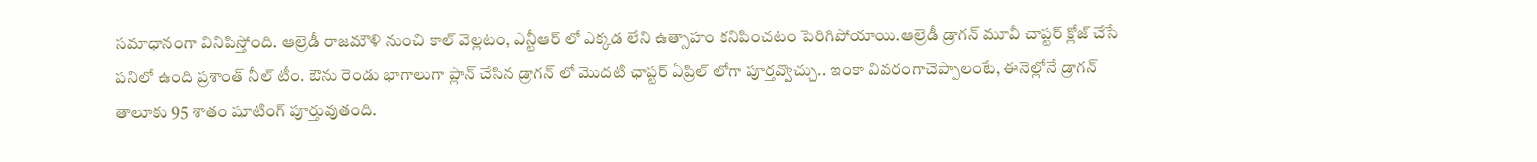సమాధానంగా వినిపిస్తోంది. ఆల్రెడీ రాజమౌళి నుంచి కాల్ వెల్లటం, ఎన్టీఆర్ లో ఎక్కడ లేని ఉత్సాహం కనిపించటం పెరిగిపోయాయి.ఆల్రెడీ డ్రాగన్ మూవీ చాప్టర్ క్లోజ్ చేసే పనిలో ఉంది ప్రశాంత్ నీల్ టీం. ఔను రెండు భాగాలుగా ప్లాన్ చేసిన డ్రాగన్ లో మొదటి ఛాప్టర్ ఏప్రిల్ లోగా పూర్తవ్వొచ్చు.. ఇంకా వివరంగాచెప్పాలంటే, ఈనెల్లోనే డ్రాగన్ తాలూకు 95 శాతం షూటింగ్ పూర్తువుతంది.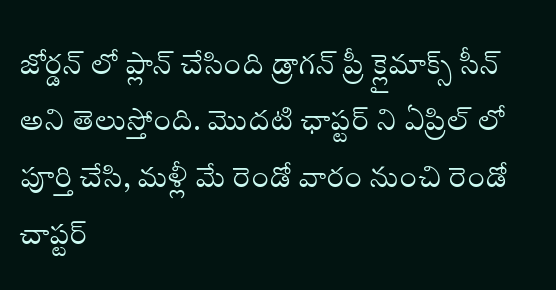జోర్డన్ లో ప్లాన్ చేసింది డ్రాగన్ ప్రీ క్లైమాక్స్ సీన్ అని తెలుస్తోంది. మొదటి ఛాప్టర్ ని ఏప్రిల్ లో పూర్తి చేసి, మళ్లీ మే రెండో వారం నుంచి రెండో చాప్టర్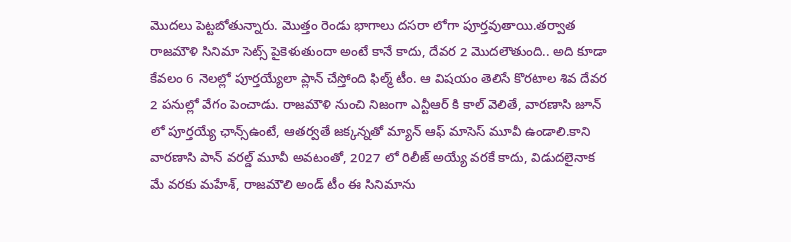మొదలు పెట్టబోతున్నారు. మొత్తం రెండు భాగాలు దసరా లోగా పూర్తవుతాయి.తర్వాత రాజమౌళి సినిమా సెట్స్ పైకెళుతుందా అంటే కానే కాదు, దేవర 2 మొదలౌతుంది.. అది కూడా కేవలం 6 నెలల్లో పూర్తయ్యేలా ప్లాన్ చేస్తోంది ఫిల్మ్ టీం. ఆ విషయం తెలిసే కొరటాల శివ దేవర 2 పనుల్లో వేగం పెంచాడు. రాజమౌళి నుంచి నిజంగా ఎన్టీఆర్ కి కాల్ వెలితే, వారణాసి జూన్ లో పూర్తయ్యే ఛాన్స్ఉంటే, ఆతర్వతే జక్కన్నతో మ్యాన్ ఆఫ్ మాసెస్ మూవీ ఉండాలి.కాని వారణాసి పాన్ వరల్డ్ మూవీ అవటంతో, 2027 లో రిలీజ్ అయ్యే వరకే కాదు, విడుదలైనాక మే వరకు మహేశ్, రాజమౌలి అండ్ టీం ఈ సినిమాను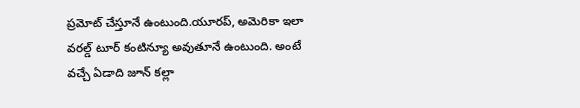ప్రమోట్ చేస్తూనే ఉంటుంది.యూరప్, అమెరికా ఇలా వరల్డ్ టూర్ కంటిన్యూ అవుతూనే ఉంటుంది. అంటే వచ్చే ఏడాది జూన్ కల్లా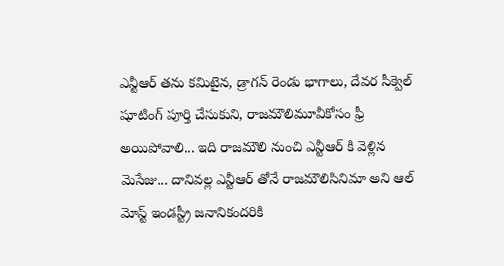ఎన్టీఆర్ తను కమిటైన, డ్రాగన్ రెండు భాగాలు, దేవర సీక్వెల్ షూటింగ్ పూర్తి చేసుకుని, రాజమౌలిమూవీకోసం ఫ్రీ అయిపోవాలి... ఇది రాజమౌలి నుంచి ఎన్టీఆర్ కి వెళ్లిన మెసేజు... దానివల్ల ఎన్టీఆర్ తోనే రాజమౌలిసినిమా అని ఆల్ మోస్ట్ ఇండస్ట్రీ జనానికందరికి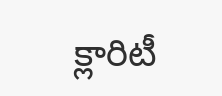క్లారిటీ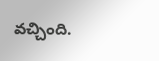వచ్చింది.